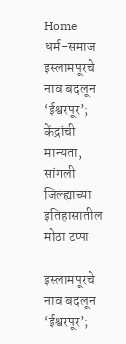Home धर्म-समाज इस्लामपूरचे नाव बदलून ‘ईश्वरपूर’; केंद्रांची मान्यता, सांगली जिल्ह्याच्या इतिहासातील मोठा टप्पा

इस्लामपूरचे नाव बदलून ‘ईश्वरपूर’;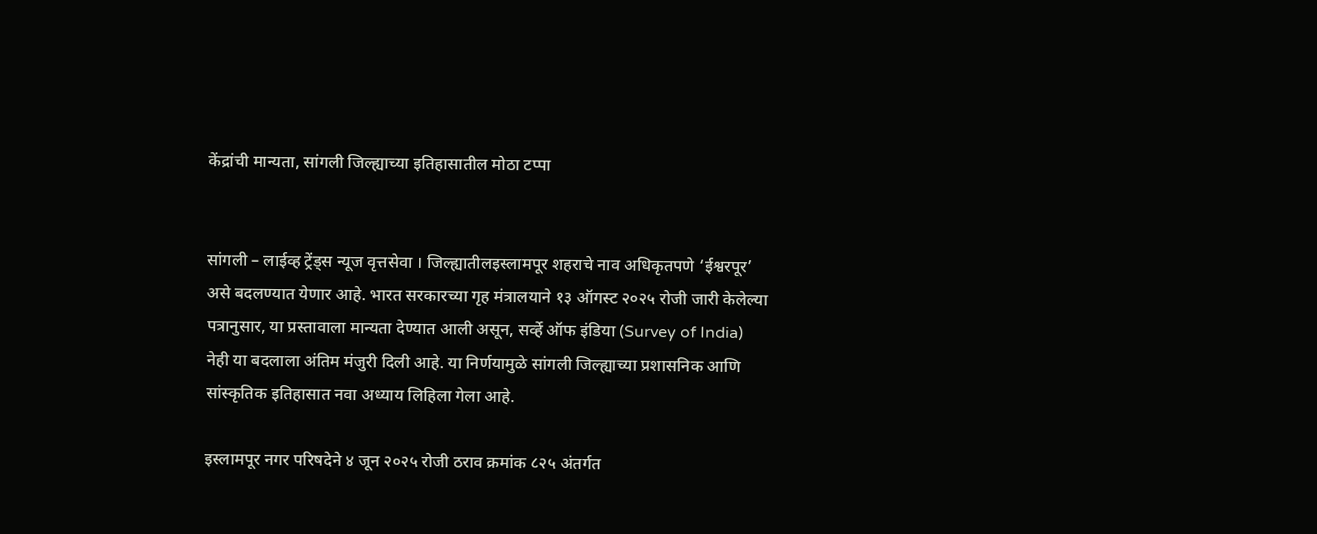केंद्रांची मान्यता, सांगली जिल्ह्याच्या इतिहासातील मोठा टप्पा


सांगली – लाईव्ह ट्रेंड्स न्यूज वृत्तसेवा । जिल्ह्यातीलइस्लामपूर शहराचे नाव अधिकृतपणे ‘ईश्वरपूर’ असे बदलण्यात येणार आहे. भारत सरकारच्या गृह मंत्रालयाने १३ ऑगस्ट २०२५ रोजी जारी केलेल्या पत्रानुसार, या प्रस्तावाला मान्यता देण्यात आली असून, सर्व्हे ऑफ इंडिया (Survey of India) नेही या बदलाला अंतिम मंजुरी दिली आहे. या निर्णयामुळे सांगली जिल्ह्याच्या प्रशासनिक आणि सांस्कृतिक इतिहासात नवा अध्याय लिहिला गेला आहे.

इस्लामपूर नगर परिषदेने ४ जून २०२५ रोजी ठराव क्रमांक ८२५ अंतर्गत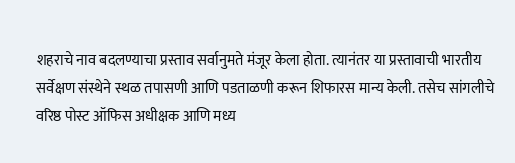शहराचे नाव बदलण्याचा प्रस्ताव सर्वानुमते मंजूर केला होता. त्यानंतर या प्रस्तावाची भारतीय सर्वेक्षण संस्थेने स्थळ तपासणी आणि पडताळणी करून शिफारस मान्य केली. तसेच सांगलीचे वरिष्ठ पोस्ट ऑफिस अधीक्षक आणि मध्य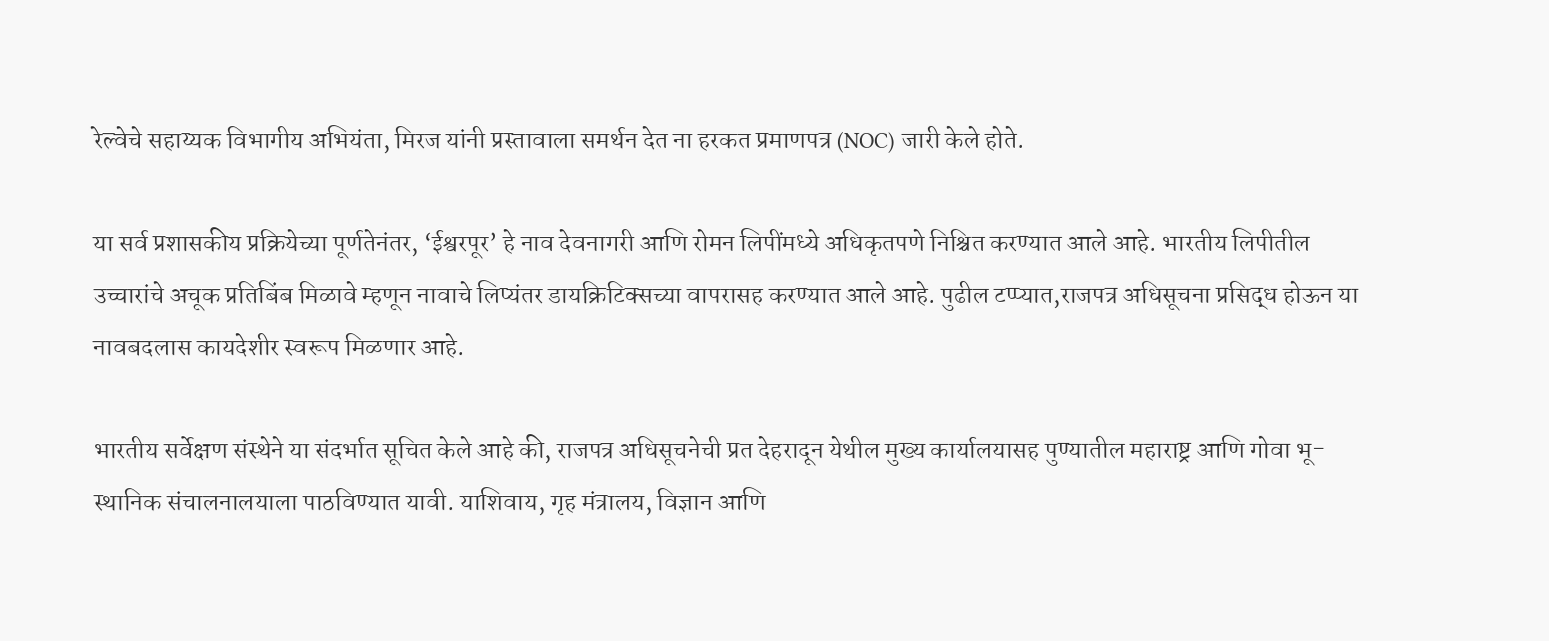रेल्वेचे सहाय्यक विभागीय अभियंता, मिरज यांनी प्रस्तावाला समर्थन देत ना हरकत प्रमाणपत्र (NOC) जारी केले होते.

या सर्व प्रशासकीय प्रक्रियेच्या पूर्णतेनंतर, ‘ईश्वरपूर’ हे नाव देवनागरी आणि रोमन लिपींमध्ये अधिकृतपणे निश्चित करण्यात आले आहे. भारतीय लिपीतील उच्चारांचे अचूक प्रतिबिंब मिळावे म्हणून नावाचे लिप्यंतर डायक्रिटिक्सच्या वापरासह करण्यात आले आहे. पुढील टप्प्यात,राजपत्र अधिसूचना प्रसिद्ध होऊन या नावबदलास कायदेशीर स्वरूप मिळणार आहे.

भारतीय सर्वेक्षण संस्थेने या संदर्भात सूचित केले आहे की, राजपत्र अधिसूचनेची प्रत देहरादून येथील मुख्य कार्यालयासह पुण्यातील महाराष्ट्र आणि गोवा भू-स्थानिक संचालनालयाला पाठविण्यात यावी. याशिवाय, गृह मंत्रालय, विज्ञान आणि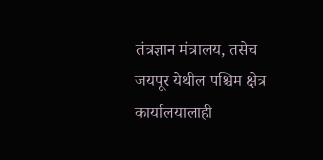तंत्रज्ञान मंत्रालय, तसेच जयपूर येथील पश्चिम क्षेत्र कार्यालयालाही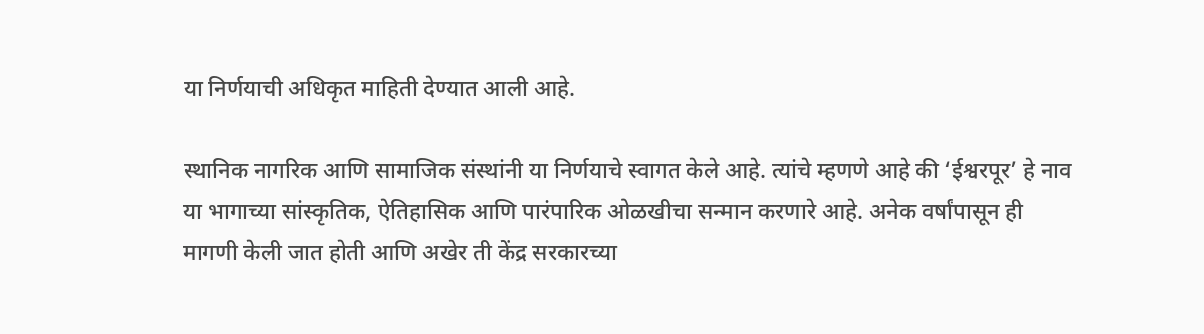या निर्णयाची अधिकृत माहिती देण्यात आली आहे.

स्थानिक नागरिक आणि सामाजिक संस्थांनी या निर्णयाचे स्वागत केले आहे. त्यांचे म्हणणे आहे की ‘ईश्वरपूर’ हे नाव या भागाच्या सांस्कृतिक, ऐतिहासिक आणि पारंपारिक ओळखीचा सन्मान करणारे आहे. अनेक वर्षांपासून ही मागणी केली जात होती आणि अखेर ती केंद्र सरकारच्या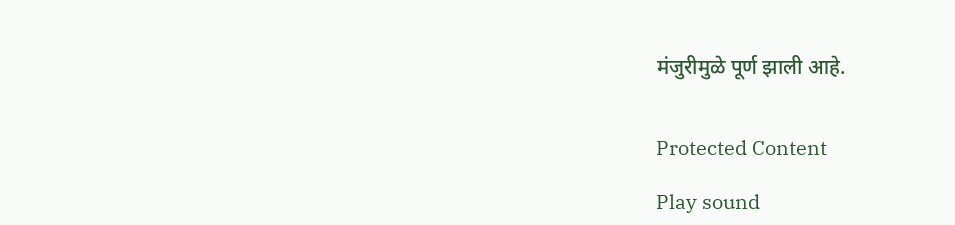मंजुरीमुळे पूर्ण झाली आहे.


Protected Content

Play sound